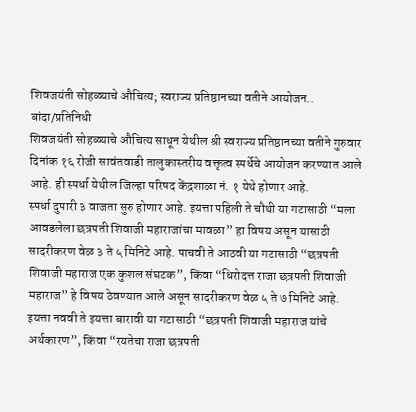शिवजयंती सोहळ्याचे औचित्य; स्वराज्य प्रतिष्ठानच्या वतीने आयोजन..
बांदा/प्रतिनिधी
शिवजयंती सोहळ्याचे औचित्य साधून येथील श्री स्वराज्य प्रतिष्ठानच्या वतीने गुरुवार दिनांक १६ रोजी सावंतवाडी तालुकास्तरीय वक्तृत्व स्पर्धेचे आयोजन करण्यात आले आहे. ही स्पर्धा येथील जिल्हा परिषद केंद्रशाळा नं. १ येथे होणार आहे.
स्पर्धा दुपारी ३ वाजता सुरु होणार आहे. इयत्ता पहिली ते चौथी या गटासाठी “मला आवडलेला छत्रपती शिवाजी महाराजांचा मावळा” हा विषय असून यासाठी सादरीकरण वेळ ३ ते ५ मिनिटे आहे. पाचवी ते आठवी या गटासाठी “छत्रपती शिवाजी महाराज एक कुशल संघटक”, किंवा “धिरोदत्त राजा छत्रपती शिवाजी महाराज” हे विषय ठेवण्यात आले असून सादरीकरण वेळ ५ ते ७ मिनिटे आहे. इयत्ता नववी ते इयत्ता बारावी या गटासाठी “छत्रपती शिवाजी महाराज यांचे अर्थकारण”, किंवा “रयतेचा राजा छत्रपती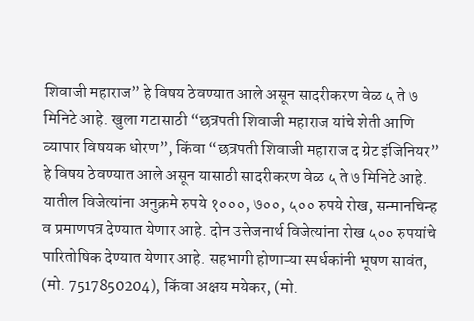शिवाजी महाराज” हे विषय ठेवण्यात आले असून सादरीकरण वेळ ५ ते ७ मिनिटे आहे. खुला गटासाठी “छत्रपती शिवाजी महाराज यांचे शेती आणि व्यापार विषयक धोरण”, किंवा “छत्रपती शिवाजी महाराज द ग्रेट इंजिनियर” हे विषय ठेवण्यात आले असून यासाठी सादरीकरण वेळ ५ ते ७ मिनिटे आहे. यातील विजेत्यांना अनुक्रमे रुपये १०००, ७००, ५०० रुपये रोख, सन्मानचिन्ह व प्रमाणपत्र देण्यात येणार आहे. दोन उत्तेजनार्थ विजेत्यांना रोख ५०० रुपयांचे पारितोषिक देण्यात येणार आहे. सहभागी होणाऱ्या स्पर्धकांनी भूषण सावंत, (मो. 7517850204), किंवा अक्षय मयेकर, (मो.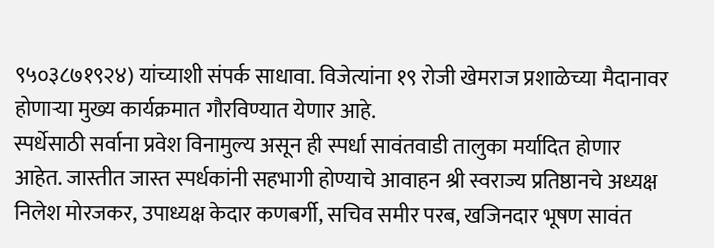९५०३८७१९२४) यांच्याशी संपर्क साधावा. विजेत्यांना १९ रोजी खेमराज प्रशाळेच्या मैदानावर होणाऱ्या मुख्य कार्यक्रमात गौरविण्यात येणार आहे.
स्पर्धेसाठी सर्वाना प्रवेश विनामुल्य असून ही स्पर्धा सावंतवाडी तालुका मर्यादित होणार आहेत. जास्तीत जास्त स्पर्धकांनी सहभागी होण्याचे आवाहन श्री स्वराज्य प्रतिष्ठानचे अध्यक्ष निलेश मोरजकर, उपाध्यक्ष केदार कणबर्गी, सचिव समीर परब, खजिनदार भूषण सावंत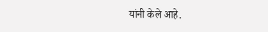यांनी केले आहे.